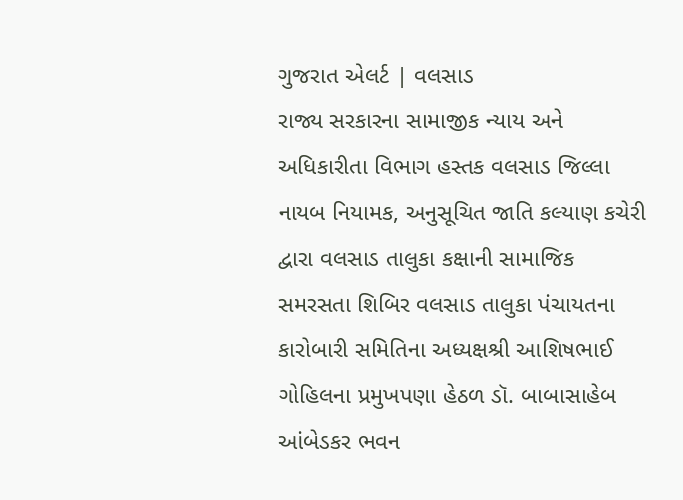ગુજરાત એલર્ટ | વલસાડ
રાજ્ય સરકારના સામાજીક ન્યાય અને અધિકારીતા વિભાગ હસ્તક વલસાડ જિલ્લા નાયબ નિયામક, અનુસૂચિત જાતિ કલ્યાણ કચેરી દ્વારા વલસાડ તાલુકા કક્ષાની સામાજિક સમરસતા શિબિર વલસાડ તાલુકા પંચાયતના કારોબારી સમિતિના અધ્યક્ષશ્રી આશિષભાઈ ગોહિલના પ્રમુખપણા હેઠળ ડૉ. બાબાસાહેબ આંબેડકર ભવન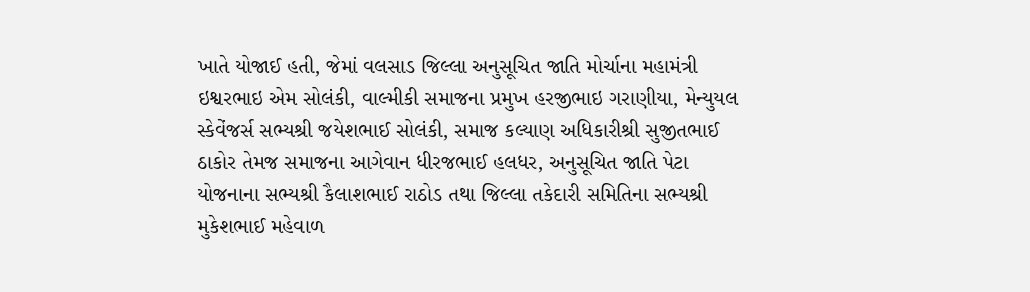ખાતે યોજાઈ હતી, જેમાં વલસાડ જિલ્લા અનુસૂચિત જાતિ મોર્ચાના મહામંત્રી ઇશ્વરભાઇ એમ સોલંકી, વાલ્મીકી સમાજના પ્રમુખ હરજીભાઇ ગરાણીયા, મેન્યુયલ સ્કેવેંજર્સ સભ્યશ્રી જયેશભાઈ સોલંકી, સમાજ કલ્યાણ અધિકારીશ્રી સુજીતભાઈ ઠાકોર તેમજ સમાજના આગેવાન ધીરજભાઈ હલધર, અનુસૂચિત જાતિ પેટા યોજનાના સભ્યશ્રી કૈલાશભાઈ રાઠોડ તથા જિલ્લા તકેદારી સમિતિના સભ્યશ્રી મુકેશભાઈ મહેવાળ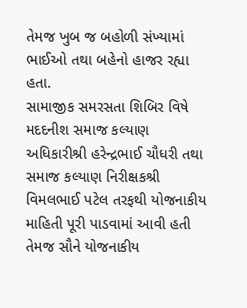તેમજ ખુબ જ બહોળી સંખ્યામાં ભાઈઓ તથા બહેનો હાજર રહ્યા હતા.
સામાજીક સમરસતા શિબિર વિષે મદદનીશ સમાજ કલ્યાણ અધિકારીશ્રી હરેન્દ્રભાઈ ચૌધરી તથા સમાજ કલ્યાણ નિરીક્ષકશ્રી વિમલભાઈ પટેલ તરફથી યોજનાકીય માહિતી પૂરી પાડવામાં આવી હતી તેમજ સૌને યોજનાકીય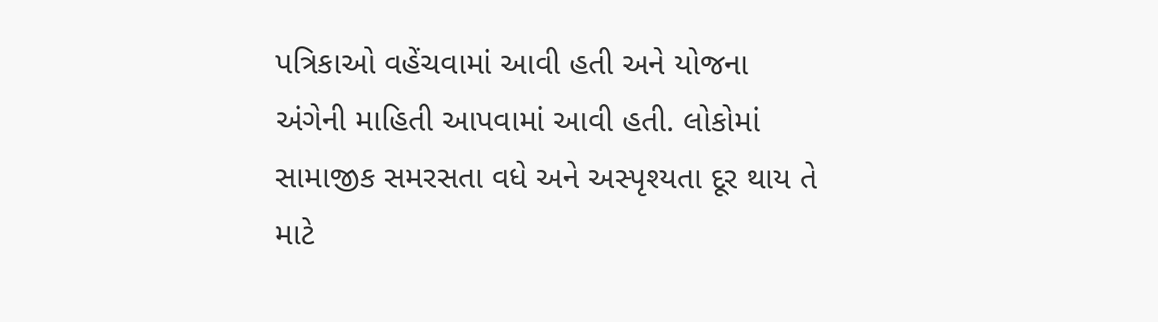પત્રિકાઓ વહેંચવામાં આવી હતી અને યોજના અંગેની માહિતી આપવામાં આવી હતી. લોકોમાં સામાજીક સમરસતા વધે અને અસ્પૃશ્યતા દૂર થાય તે માટે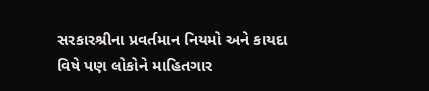સરકારશ્રીના પ્રવર્તમાન નિયમો અને કાયદા વિષે પણ લોકોને માહિતગાર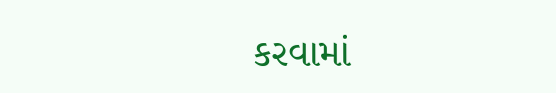કરવામાં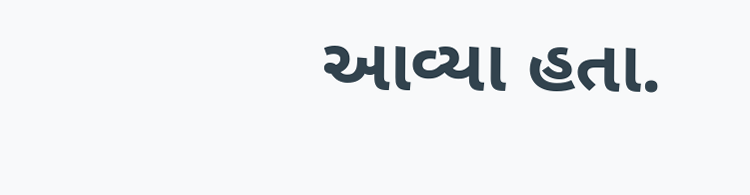આવ્યા હતા.